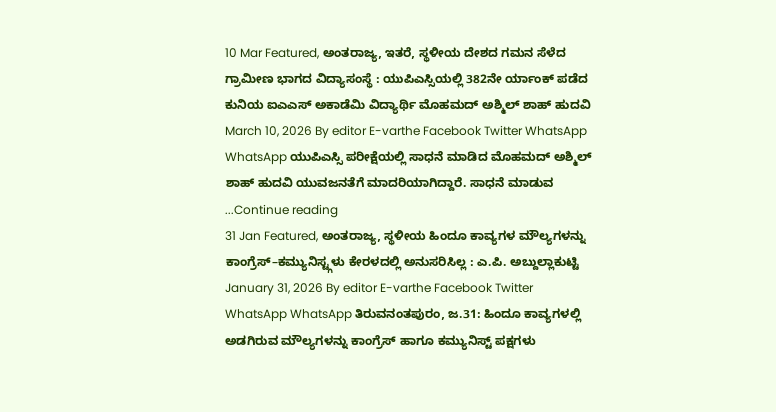10 Mar Featured, ಅಂತರಾಜ್ಯ, ಇತರೆ, ಸ್ಥಳೀಯ ದೇಶದ ಗಮನ ಸೆಳೆದ ಗ್ರಾಮೀಣ ಭಾಗದ ವಿದ್ಯಾಸಂಸ್ಥೆ : ಯುಪಿಎಸ್ಸಿಯಲ್ಲಿ 382ನೇ ರ್ಯಾಂಕ್ ಪಡೆದ ಕುನಿಯ ಐಎಎಸ್ ಅಕಾಡೆಮಿ ವಿದ್ಯಾರ್ಥಿ ಮೊಹಮದ್ ಅಶ್ಮಿಲ್ ಶಾಹ್ ಹುದವಿ March 10, 2026 By editor E-varthe Facebook Twitter WhatsApp WhatsApp ಯುಪಿಎಸ್ಸಿ ಪರೀಕ್ಷೆಯಲ್ಲಿ ಸಾಧನೆ ಮಾಡಿದ ಮೊಹಮದ್ ಅಶ್ಮಿಲ್ ಶಾಹ್ ಹುದವಿ ಯುವಜನತೆಗೆ ಮಾದರಿಯಾಗಿದ್ದಾರೆ. ಸಾಧನೆ ಮಾಡುವ ...Continue reading
31 Jan Featured, ಅಂತರಾಜ್ಯ, ಸ್ಥಳೀಯ ಹಿಂದೂ ಕಾವ್ಯಗಳ ಮೌಲ್ಯಗಳನ್ನು ಕಾಂಗ್ರೆಸ್–ಕಮ್ಯುನಿಸ್ಟ್ಗಳು ಕೇರಳದಲ್ಲಿ ಅನುಸರಿಸಿಲ್ಲ : ಎ.ಪಿ. ಅಬ್ದುಲ್ಲಾಕುಟ್ಟಿ January 31, 2026 By editor E-varthe Facebook Twitter WhatsApp WhatsApp ತಿರುವನಂತಪುರಂ, ಜ.31: ಹಿಂದೂ ಕಾವ್ಯಗಳಲ್ಲಿ ಅಡಗಿರುವ ಮೌಲ್ಯಗಳನ್ನು ಕಾಂಗ್ರೆಸ್ ಹಾಗೂ ಕಮ್ಯುನಿಸ್ಟ್ ಪಕ್ಷಗಳು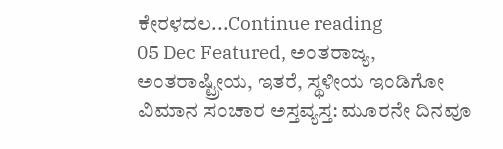ಕೇರಳದಲ...Continue reading
05 Dec Featured, ಅಂತರಾಜ್ಯ, ಅಂತರಾಷ್ಟ್ರೀಯ, ಇತರೆ, ಸ್ಥಳೀಯ ಇಂಡಿಗೋ ವಿಮಾನ ಸಂಚಾರ ಅಸ್ತವ್ಯಸ್ತ: ಮೂರನೇ ದಿನವೂ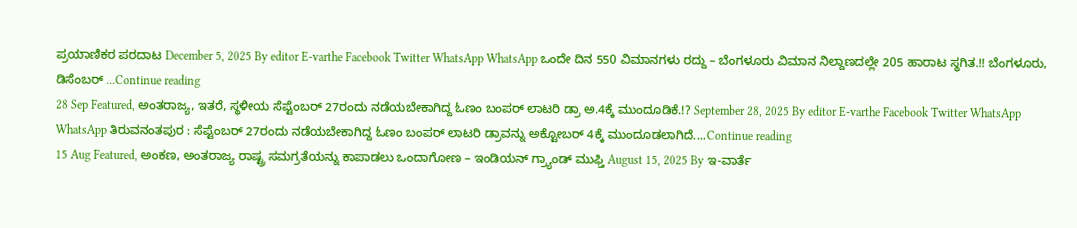ಪ್ರಯಾಣಿಕರ ಪರದಾಟ December 5, 2025 By editor E-varthe Facebook Twitter WhatsApp WhatsApp ಒಂದೇ ದಿನ 550 ವಿಮಾನಗಳು ರದ್ದು – ಬೆಂಗಳೂರು ವಿಮಾನ ನಿಲ್ದಾಣದಲ್ಲೇ 205 ಹಾರಾಟ ಸ್ಥಗಿತ.!! ಬೆಂಗಳೂರು, ಡಿಸೆಂಬರ್ ...Continue reading
28 Sep Featured, ಅಂತರಾಜ್ಯ, ಇತರೆ, ಸ್ಥಳೀಯ ಸೆಪ್ಟೆಂಬರ್ 27ರಂದು ನಡೆಯಬೇಕಾಗಿದ್ದ ಓಣಂ ಬಂಪರ್ ಲಾಟರಿ ಡ್ರಾ ಅ.4ಕ್ಕೆ ಮುಂದೂಡಿಕೆ.!? September 28, 2025 By editor E-varthe Facebook Twitter WhatsApp WhatsApp ತಿರುವನಂತಪುರ : ಸೆಪ್ಟೆಂಬರ್ 27ರಂದು ನಡೆಯಬೇಕಾಗಿದ್ದ ಓಣಂ ಬಂಪರ್ ಲಾಟರಿ ಡ್ರಾವನ್ನು ಅಕ್ಟೋಬರ್ 4ಕ್ಕೆ ಮುಂದೂಡಲಾಗಿದೆ....Continue reading
15 Aug Featured, ಅಂಕಣ, ಅಂತರಾಜ್ಯ ರಾಷ್ಟ್ರ ಸಮಗ್ರತೆಯನ್ನು ಕಾಪಾಡಲು ಒಂದಾಗೋಣ – ಇಂಡಿಯನ್ ಗ್ರ್ಯಾಂಡ್ ಮುಫ್ತಿ August 15, 2025 By ಇ-ವಾರ್ತೆ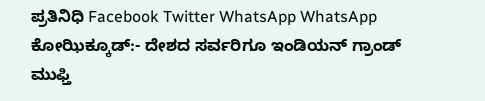ಪ್ರತಿನಿಧಿ Facebook Twitter WhatsApp WhatsApp ಕೋಝಿಕ್ಕೂಡ್:- ದೇಶದ ಸರ್ವರಿಗೂ ಇಂಡಿಯನ್ ಗ್ರಾಂಡ್ ಮುಫ್ತಿ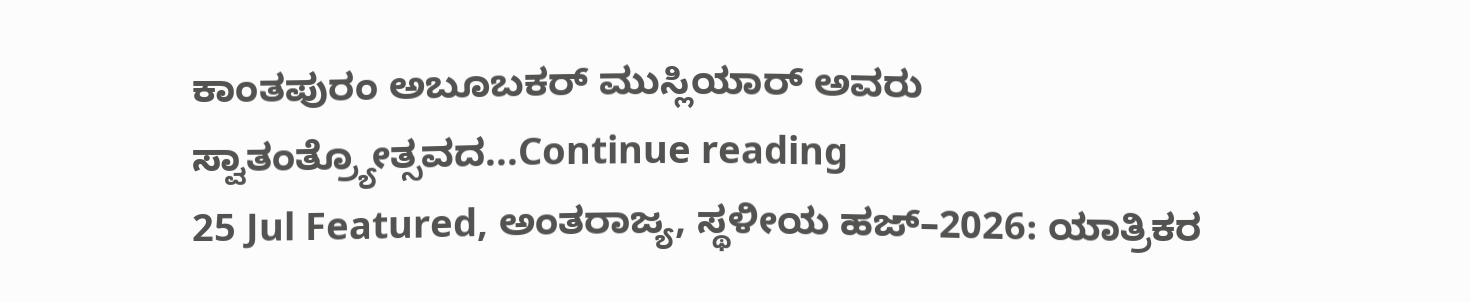ಕಾಂತಪುರಂ ಅಬೂಬಕರ್ ಮುಸ್ಲಿಯಾರ್ ಅವರು ಸ್ವಾತಂತ್ರ್ಯೋತ್ಸವದ...Continue reading
25 Jul Featured, ಅಂತರಾಜ್ಯ, ಸ್ಥಳೀಯ ಹಜ್–2026: ಯಾತ್ರಿಕರ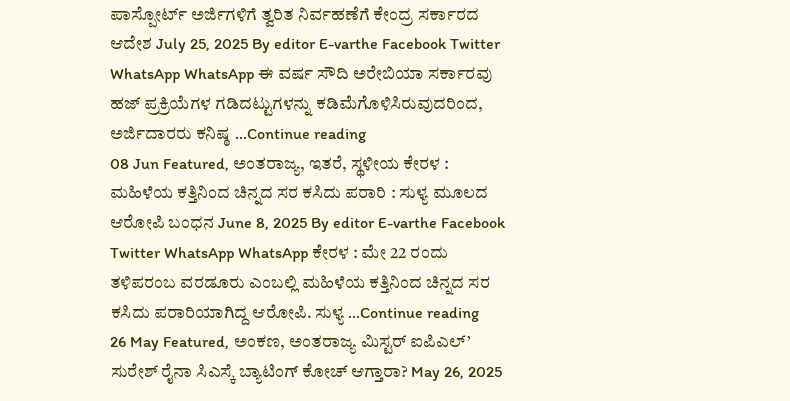ಪಾಸ್ಪೋರ್ಟ್ ಅರ್ಜಿಗಳಿಗೆ ತ್ವರಿತ ನಿರ್ವಹಣೆಗೆ ಕೇಂದ್ರ ಸರ್ಕಾರದ ಆದೇಶ July 25, 2025 By editor E-varthe Facebook Twitter WhatsApp WhatsApp ಈ ವರ್ಷ ಸೌದಿ ಅರೇಬಿಯಾ ಸರ್ಕಾರವು ಹಜ್ ಪ್ರಕ್ರಿಯೆಗಳ ಗಡಿದಟ್ಟುಗಳನ್ನು ಕಡಿಮೆಗೊಳಿಸಿರುವುದರಿಂದ, ಅರ್ಜಿದಾರರು ಕನಿಷ್ಠ ...Continue reading
08 Jun Featured, ಅಂತರಾಜ್ಯ, ಇತರೆ, ಸ್ಥಳೀಯ ಕೇರಳ : ಮಹಿಳೆಯ ಕತ್ತಿನಿಂದ ಚಿನ್ನದ ಸರ ಕಸಿದು ಪರಾರಿ : ಸುಳ್ಯ ಮೂಲದ ಆರೋಪಿ ಬಂಧನ June 8, 2025 By editor E-varthe Facebook Twitter WhatsApp WhatsApp ಕೇರಳ : ಮೇ 22 ರಂದು ತಳಿಪರಂಬ ವರಡೂರು ಎಂಬಲ್ಲಿ ಮಹಿಳೆಯ ಕತ್ತಿನಿಂದ ಚಿನ್ನದ ಸರ ಕಸಿದು ಪರಾರಿಯಾಗಿದ್ದ ಆರೋಪಿ. ಸುಳ್ಯ ...Continue reading
26 May Featured, ಅಂಕಣ, ಅಂತರಾಜ್ಯ ಮಿಸ್ಟರ್ ಐಪಿಎಲ್’ ಸುರೇಶ್ ರೈನಾ ಸಿಎಸ್ಕೆ ಬ್ಯಾಟಿಂಗ್ ಕೋಚ್ ಆಗ್ತಾರಾ? May 26, 2025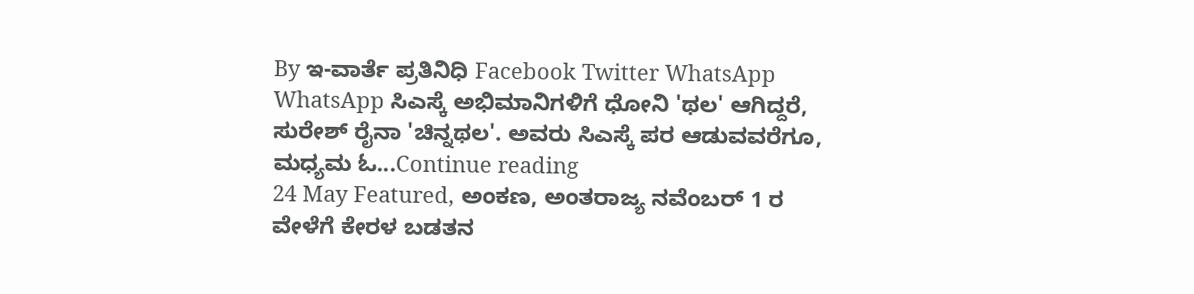By ಇ-ವಾರ್ತೆ ಪ್ರತಿನಿಧಿ Facebook Twitter WhatsApp WhatsApp ಸಿಎಸ್ಕೆ ಅಭಿಮಾನಿಗಳಿಗೆ ಧೋನಿ 'ಥಲ' ಆಗಿದ್ದರೆ, ಸುರೇಶ್ ರೈನಾ 'ಚಿನ್ನಥಲ'. ಅವರು ಸಿಎಸ್ಕೆ ಪರ ಆಡುವವರೆಗೂ, ಮಧ್ಯಮ ಓ...Continue reading
24 May Featured, ಅಂಕಣ, ಅಂತರಾಜ್ಯ ನವೆಂಬರ್ 1 ರ ವೇಳೆಗೆ ಕೇರಳ ಬಡತನ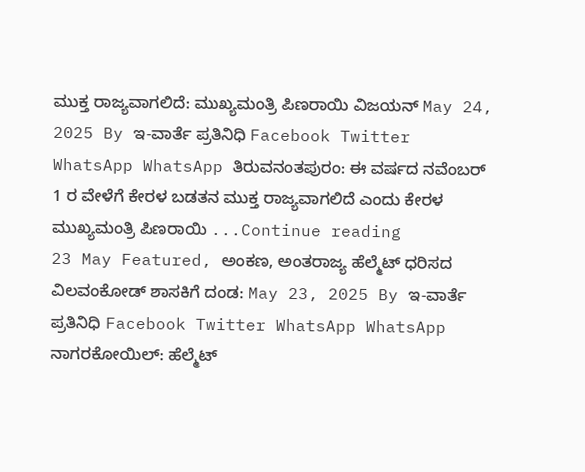ಮುಕ್ತ ರಾಜ್ಯವಾಗಲಿದೆ: ಮುಖ್ಯಮಂತ್ರಿ ಪಿಣರಾಯಿ ವಿಜಯನ್ May 24, 2025 By ಇ-ವಾರ್ತೆ ಪ್ರತಿನಿಧಿ Facebook Twitter WhatsApp WhatsApp ತಿರುವನಂತಪುರಂ: ಈ ವರ್ಷದ ನವೆಂಬರ್ 1 ರ ವೇಳೆಗೆ ಕೇರಳ ಬಡತನ ಮುಕ್ತ ರಾಜ್ಯವಾಗಲಿದೆ ಎಂದು ಕೇರಳ ಮುಖ್ಯಮಂತ್ರಿ ಪಿಣರಾಯಿ ...Continue reading
23 May Featured, ಅಂಕಣ, ಅಂತರಾಜ್ಯ ಹೆಲ್ಮೆಟ್ ಧರಿಸದ ವಿಲವಂಕೋಡ್ ಶಾಸಕಿಗೆ ದಂಡ: May 23, 2025 By ಇ-ವಾರ್ತೆ ಪ್ರತಿನಿಧಿ Facebook Twitter WhatsApp WhatsApp ನಾಗರಕೋಯಿಲ್: ಹೆಲ್ಮೆಟ್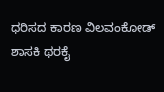ಧರಿಸದ ಕಾರಣ ವಿಲವಂಕೋಡ್ ಶಾಸಕಿ ಥರಕೈ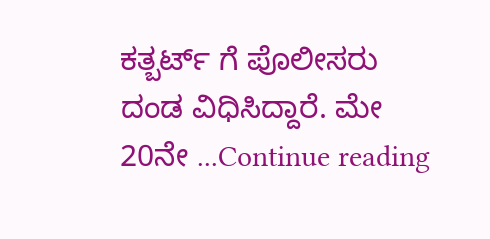ಕತ್ಬರ್ಟ್ ಗೆ ಪೊಲೀಸರು ದಂಡ ವಿಧಿಸಿದ್ದಾರೆ. ಮೇ 20ನೇ ...Continue reading